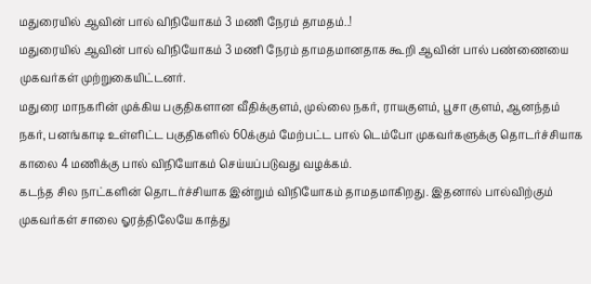மதுரையில் ஆவின் பால் விநியோகம் 3 மணி நேரம் தாமதம்..!
மதுரையில் ஆவின் பால் விநியோகம் 3 மணி நேரம் தாமதமானதாக கூறி ஆவின் பால் பண்ணையை முகவர்கள் முற்றுகையிட்டனர்.
மதுரை மாநகரின் முக்கிய பகுதிகளான வீதிக்குளம், முல்லை நகர், ராயகுளம், பூசா குளம், ஆனந்தம் நகர், பனங்காடி உள்ளிட்ட பகுதிகளில் 60க்கும் மேற்பட்ட பால் டெம்போ முகவர்களுக்கு தொடர்ச்சியாக காலை 4 மணிக்கு பால் விநியோகம் செய்யப்படுவது வழக்கம்.
கடந்த சில நாட்களின் தொடர்ச்சியாக இன்றும் விநியோகம் தாமதமாகிறது. இதனால் பால்விற்கும் முகவர்கள் சாலை ஓரத்திலேயே காத்து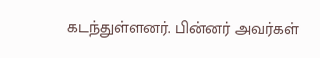கடந்துள்ளனர். பின்னர் அவர்கள்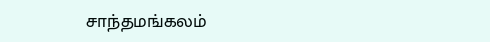சாந்தமங்கலம்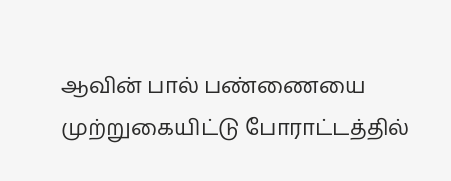ஆவின் பால் பண்ணையை முற்றுகையிட்டு போராட்டத்தில்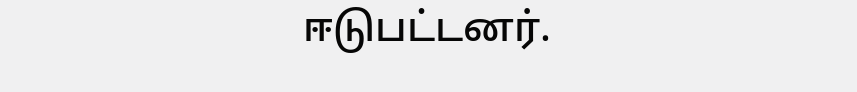ஈடுபட்டனர்.